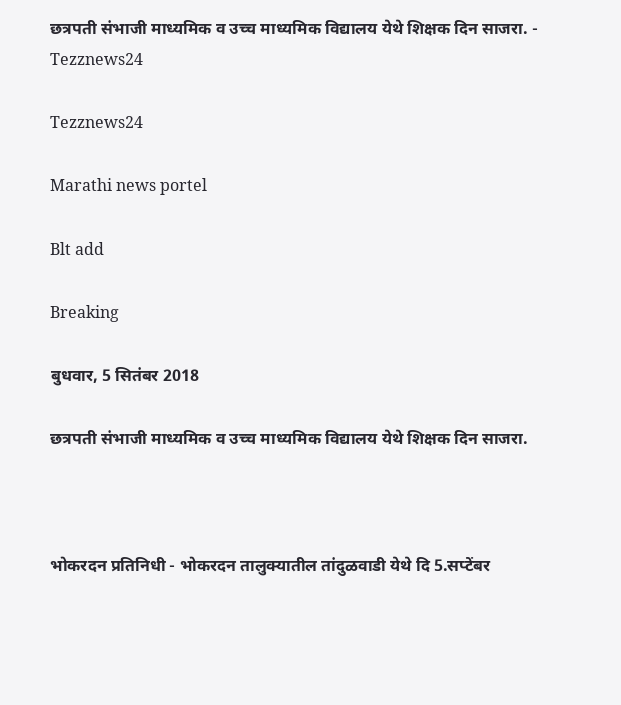छत्रपती संभाजी माध्यमिक व उच्च माध्यमिक विद्यालय येथे शिक्षक दिन साजरा. - Tezznews24

Tezznews24

Marathi news portel

Blt add

Breaking

बुधवार, 5 सितंबर 2018

छत्रपती संभाजी माध्यमिक व उच्च माध्यमिक विद्यालय येथे शिक्षक दिन साजरा.



भोकरदन प्रतिनिधी - भोकरदन तालुक्यातील तांदुळवाडी येथे दि 5.सप्टेंबर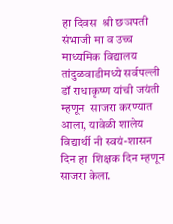हा दिवस  श्री छञपती संभाजी मा व उच्च माध्यमिक विद्यालय तांदुळवाडीमध्ये सर्वपल्ली डॉ राधाकृष्ण यांची जयंती म्हणून  साजरा करण्यात आला, यावेळी शालेय विद्यार्थी नी स्वयं-शासन दिन हा  शिक्षक दिन म्हणून साजरा केला.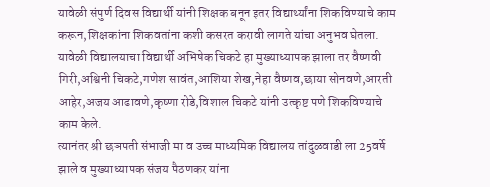यावेळी संपुर्ण दिवस विद्यार्थी यांनी शिक्षक बनून इतर विद्यार्थ्यांना शिकविण्याचे काम करून,शिक्षकांना शिकवतांना कशी कसरत करावी लागते यांचा अनुभव घेतला. यावेळी विद्यालयाचा विद्यार्थी अभिषेक चिकटे हा मुख्याध्यापक झाला तर वैष्णवी गिरी,अश्विनी चिकटे,गणेश सावंत,आशिया शेख,नेहा वैष्णव,छाया सोनवणे,आरती आहेर,अजय आढावणे,कृष्णा रोडे,विशाल चिकटे यांनी उत्कृष्ट पणे शिकविण्याचे काम केले.
त्यानंतर श्री छञपती संभाजी मा व उच्च माध्यमिक विद्यालय तांदुळवाडी ला 25वर्षे झाले व मुख्याध्यापक संजय पैठणकर यांना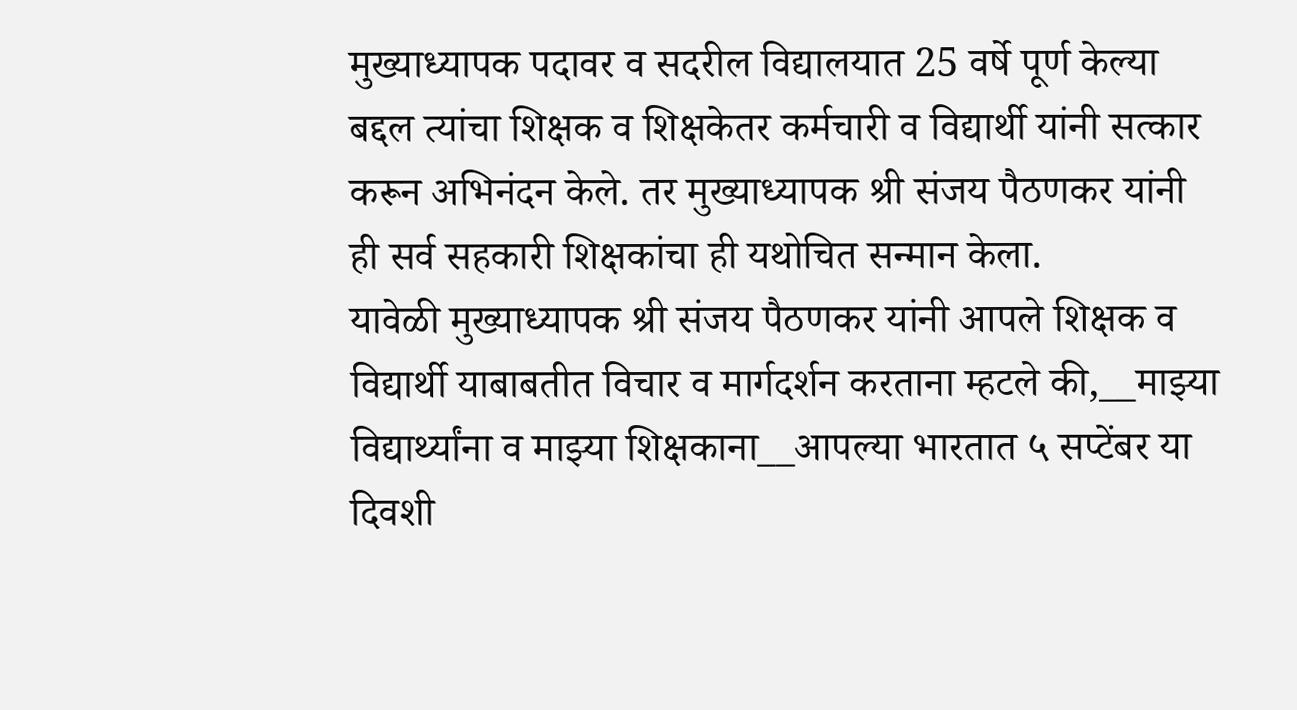मुख्याध्यापक पदावर व सदरील विद्यालयात 25 वर्षे पूर्ण केल्या बद्दल त्यांचा शिक्षक व शिक्षकेतर कर्मचारी व विद्यार्थी यांनी सत्कार करून अभिनंदन केले. तर मुख्याध्यापक श्री संजय पैठणकर यांनी ही सर्व सहकारी शिक्षकांचा ही यथोचित सन्मान केला.
यावेळी मुख्याध्यापक श्री संजय पैठणकर यांनी आपले शिक्षक व विद्यार्थी याबाबतीत विचार व मार्गदर्शन करताना म्हटले की,__माझ्या विद्यार्थ्यांना व माझ्या शिक्षकाना__आपल्या भारतात ५ सप्टेंबर या दिवशी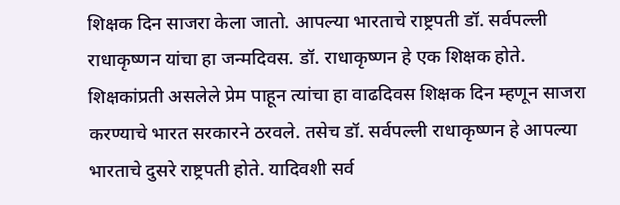शिक्षक दिन साजरा केला जातो. आपल्या भारताचे राष्ट्रपती डॉ. सर्वपल्ली राधाकृष्णन यांचा हा जन्मदिवस. डॉ. राधाकृष्णन हे एक शिक्षक होते. शिक्षकांप्रती असलेले प्रेम पाहून त्यांचा हा वाढदिवस शिक्षक दिन म्हणून साजरा करण्याचे भारत सरकारने ठरवले. तसेच डॉ. सर्वपल्ली राधाकृष्णन हे आपल्या भारताचे दुसरे राष्ट्रपती होते. यादिवशी सर्व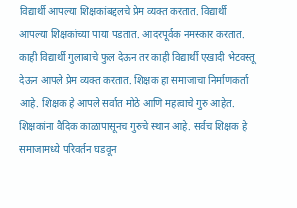विद्यार्थी आपल्या शिक्षकांबद्दलचे प्रेम व्यक्त करतात. विद्यार्थी आपल्या शिक्षकांच्या पाया पडतात. आदरपूर्वक नमस्कार करतात. काही विद्यार्थी गुलाबाचे फुल देऊन तर काही विद्यार्थी एखादी भेटवस्तू देऊन आपले प्रेम व्यक्त करतात. शिक्षक हा समाजाचा निर्माणकर्ता आहे. शिक्षक हे आपले सर्वात मोठे आणि महत्वाचे गुरु आहेत. शिक्षकांना वैदिक काळापासूनच गुरुचे स्थान आहे. सर्वच शिक्षक हे समाजामध्ये परिवर्तन घडवून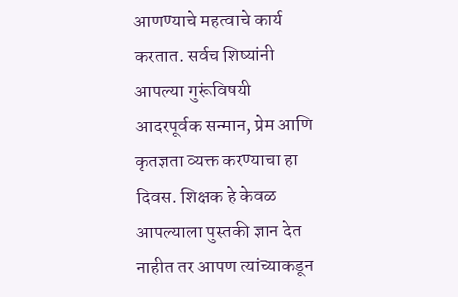आणण्याचे महत्वाचे कार्य करतात. सर्वच शिष्यांनी आपल्या गुरूंविषयी आदरपूर्वक सन्मान, प्रेम आणि कृतज्ञता व्यक्त करण्याचा हा दिवस. शिक्षक हे केवळ आपल्याला पुस्तकी ज्ञान देत नाहीत तर आपण त्यांच्याकडून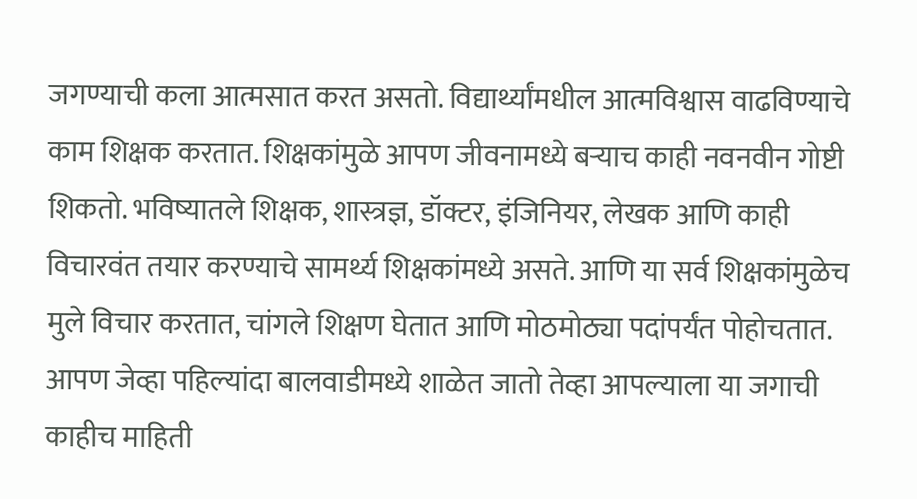जगण्याची कला आत्मसात करत असतो. विद्यार्थ्यांमधील आत्मविश्वास वाढविण्याचे काम शिक्षक करतात. शिक्षकांमुळे आपण जीवनामध्ये बऱ्याच काही नवनवीन गोष्टी शिकतो. भविष्यातले शिक्षक, शास्त्रज्ञ, डॉक्टर, इंजिनियर, लेखक आणि काही विचारवंत तयार करण्याचे सामर्थ्य शिक्षकांमध्ये असते. आणि या सर्व शिक्षकांमुळेच मुले विचार करतात, चांगले शिक्षण घेतात आणि मोठमोठ्या पदांपर्यंत पोहोचतात. आपण जेव्हा पहिल्यांदा बालवाडीमध्ये शाळेत जातो तेव्हा आपल्याला या जगाची काहीच माहिती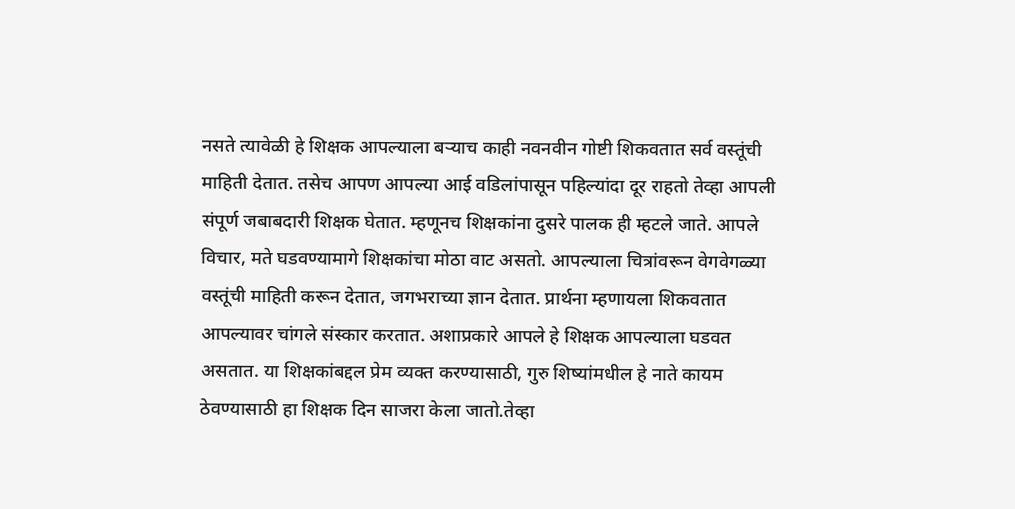नसते त्यावेळी हे शिक्षक आपल्याला बऱ्याच काही नवनवीन गोष्टी शिकवतात सर्व वस्तूंची माहिती देतात. तसेच आपण आपल्या आई वडिलांपासून पहिल्यांदा दूर राहतो तेव्हा आपली संपूर्ण जबाबदारी शिक्षक घेतात. म्हणूनच शिक्षकांना दुसरे पालक ही म्हटले जाते. आपले विचार, मते घडवण्यामागे शिक्षकांचा मोठा वाट असतो. आपल्याला चित्रांवरून वेगवेगळ्या वस्तूंची माहिती करून देतात, जगभराच्या ज्ञान देतात. प्रार्थना म्हणायला शिकवतात आपल्यावर चांगले संस्कार करतात. अशाप्रकारे आपले हे शिक्षक आपल्याला घडवत असतात. या शिक्षकांबद्दल प्रेम व्यक्त करण्यासाठी, गुरु शिष्यांमधील हे नाते कायम ठेवण्यासाठी हा शिक्षक दिन साजरा केला जातो.तेव्हा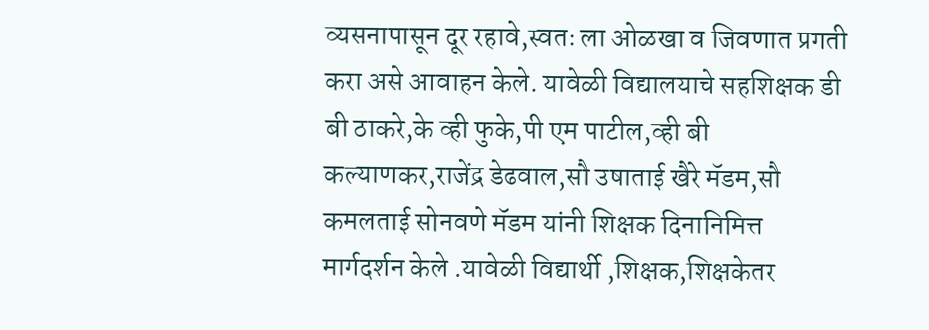व्यसनापासून दूर रहावे,स्वतः ला ओळखा व जिवणात प्रगती करा असे आवाहन केले. यावेळी विद्यालयाचे सहशिक्षक डी बी ठाकरे,के व्ही फुके,पी एम पाटील,व्ही बी कल्याणकर,राजेंद्र डेढवाल,सौ उषाताई खैरे मॅडम,सौ कमलताई सोनवणे मॅडम यांनी शिक्षक दिनानिमित्त मार्गदर्शन केले .यावेळी विद्यार्थी ,शिक्षक,शिक्षकेतर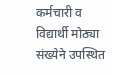कर्मचारी व विद्यार्थी मोठ्या संख्येने उपस्थित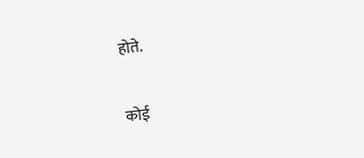होते.

कोई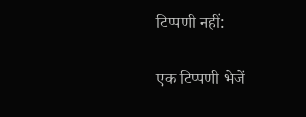टिप्पणी नहीं:

एक टिप्पणी भेजें